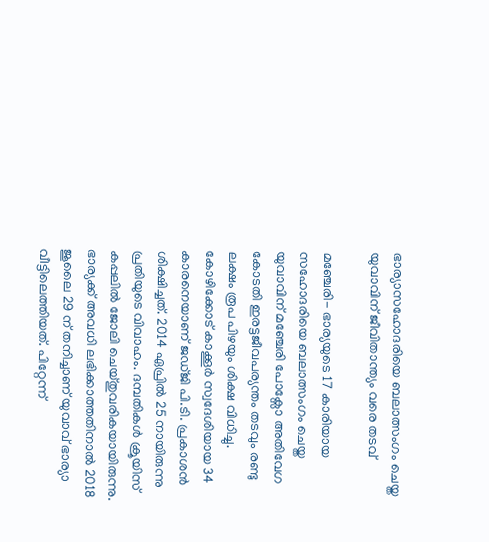ഭാര്യാസഹോദരിയെ ബലാത്സംഗം ചെയ്ത  യുവാവിന് ജീവിതാന്ത്യം വരെ തടവ്

മഞ്ചേരി- ഭാര്യയുടെ 17 കാരിയായ സഹോദരിയെ ബലാത്സംഗം ചെയ്ത യുവാവിന് മഞ്ചേരി പോക്സോ അതിവേഗ കോടതി ഇരട്ടജീവപര്യന്തം തടവും രണ്ടു ലക്ഷം രൂപ പിഴയും ശിക്ഷ വിധിച്ചു. കോഴിക്കോട് കാക്കൂർ സ്വദേശിയായ 34 കാരനെയാണ് ജഡ്ജി പി.ടി. പ്രകാശൻ ശിക്ഷിച്ചത്. 2014 ഏപ്രിൽ 25 നായിരുന്നു പ്രതിയുടെ വിവാഹം. ദമ്പതികൾ ക്രൂയിസ് കപ്പലിൽ ജോലി ചെയ്തുവരികയായിരുന്നു. ഭാര്യക്ക് അവധി ലഭിക്കാത്തതിനാൽ 2018 ജൂലൈ 29 ന് തനിച്ചാണ് യുവാവ് ഭാര്യാ വീട്ടിലെത്തിയത്. പിറ്റേന്ന്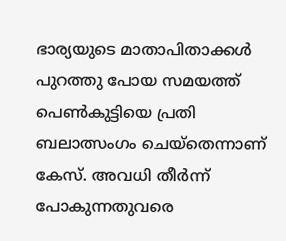ഭാര്യയുടെ മാതാപിതാക്കൾ പുറത്തു പോയ സമയത്ത് പെൺകുട്ടിയെ പ്രതി ബലാത്സംഗം ചെയ്‌തെന്നാണ് കേസ്. അവധി തീർന്ന് പോകുന്നതുവരെ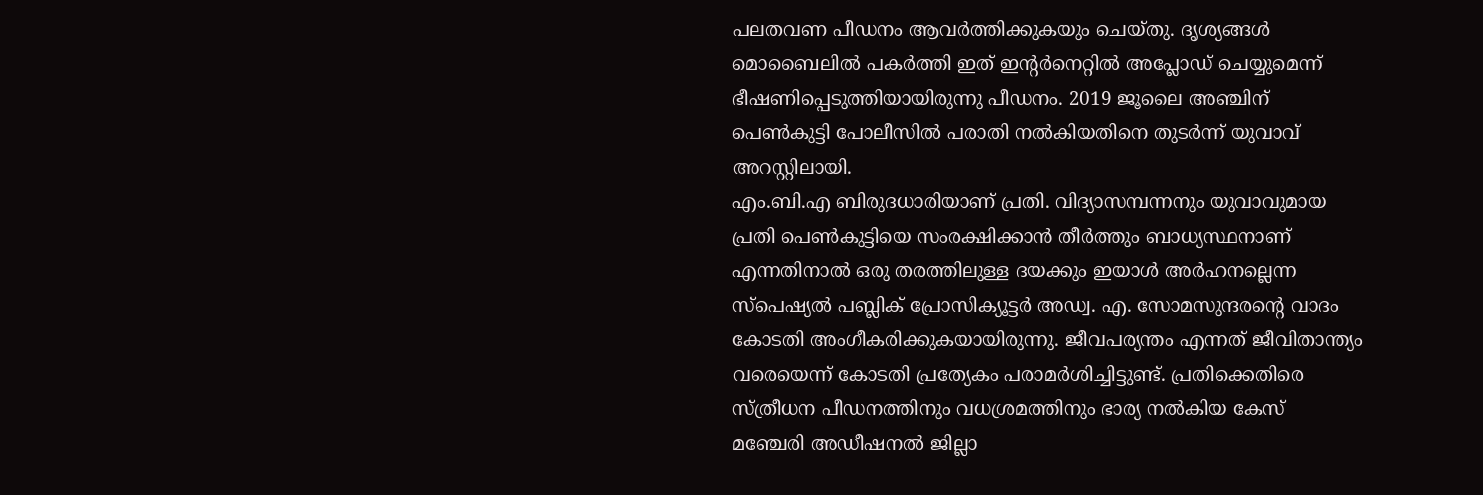പലതവണ പീഡനം ആവർത്തിക്കുകയും ചെയ്തു. ദൃശ്യങ്ങൾ മൊബൈലിൽ പകർത്തി ഇത് ഇന്റർനെറ്റിൽ അപ്ലോഡ് ചെയ്യുമെന്ന് ഭീഷണിപ്പെടുത്തിയായിരുന്നു പീഡനം. 2019 ജൂലൈ അഞ്ചിന് പെൺകുട്ടി പോലീസിൽ പരാതി നൽകിയതിനെ തുടർന്ന് യുവാവ് അറസ്റ്റിലായി.
എം.ബി.എ ബിരുദധാരിയാണ് പ്രതി. വിദ്യാസമ്പന്നനും യുവാവുമായ പ്രതി പെൺകുട്ടിയെ സംരക്ഷിക്കാൻ തീർത്തും ബാധ്യസ്ഥനാണ് എന്നതിനാൽ ഒരു തരത്തിലുള്ള ദയക്കും ഇയാൾ അർഹനല്ലെന്ന സ്പെഷ്യൽ പബ്ലിക് പ്രോസിക്യൂട്ടർ അഡ്വ. എ. സോമസുന്ദരന്റെ വാദം കോടതി അംഗീകരിക്കുകയായിരുന്നു. ജീവപര്യന്തം എന്നത് ജീവിതാന്ത്യം വരെയെന്ന് കോടതി പ്രത്യേകം പരാമർശിച്ചിട്ടുണ്ട്. പ്രതിക്കെതിരെ സ്ത്രീധന പീഡനത്തിനും വധശ്രമത്തിനും ഭാര്യ നൽകിയ കേസ് മഞ്ചേരി അഡീഷനൽ ജില്ലാ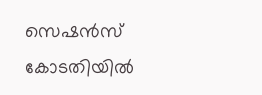സെഷൻസ് കോടതിയിൽ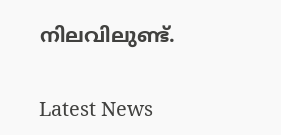നിലവിലുണ്ട്.

Latest News